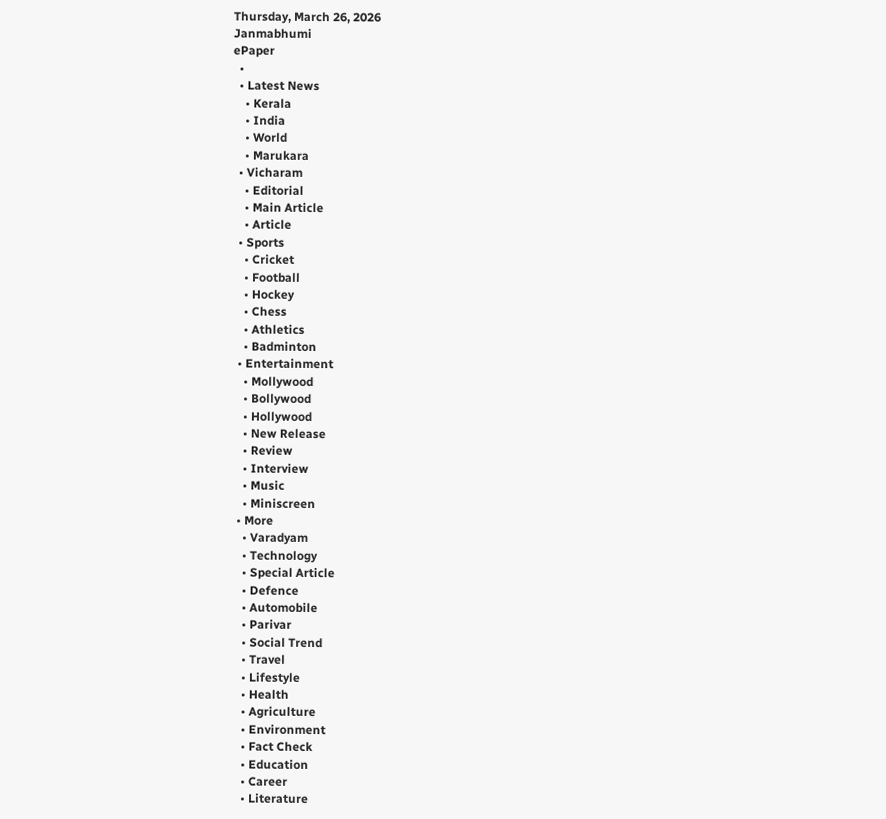Thursday, March 26, 2026
Janmabhumi
ePaper
  •
  • Latest News
    • Kerala
    • India
    • World
    • Marukara
  • Vicharam
    • Editorial
    • Main Article
    • Article
  • Sports
    • Cricket
    • Football
    • Hockey
    • Chess
    • Athletics
    • Badminton
  • Entertainment
    • Mollywood
    • Bollywood
    • Hollywood
    • New Release
    • Review
    • Interview
    • Music
    • Miniscreen
  • More
    • Varadyam
    • Technology
    • Special Article
    • Defence
    • Automobile
    • Parivar
    • Social Trend
    • Travel
    • Lifestyle
    • Health
    • Agriculture
    • Environment
    • Fact Check
    • Education
    • Career
    • Literature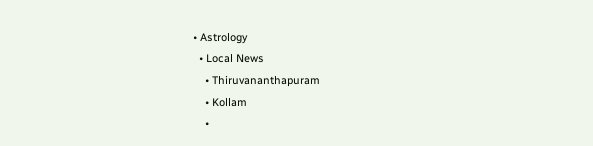• Astrology
  • Local News
    • Thiruvananthapuram
    • Kollam
    •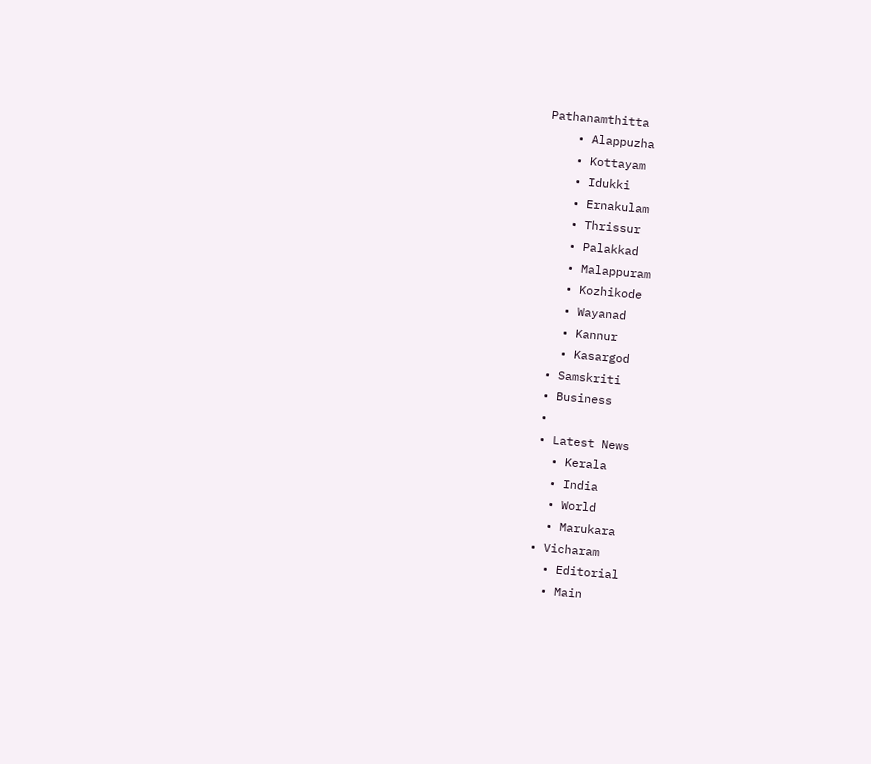Pathanamthitta
    • Alappuzha
    • Kottayam
    • Idukki
    • Ernakulam
    • Thrissur
    • Palakkad
    • Malappuram
    • Kozhikode
    • Wayanad
    • Kannur
    • Kasargod
  • Samskriti
  • Business
  •
  • Latest News
    • Kerala
    • India
    • World
    • Marukara
  • Vicharam
    • Editorial
    • Main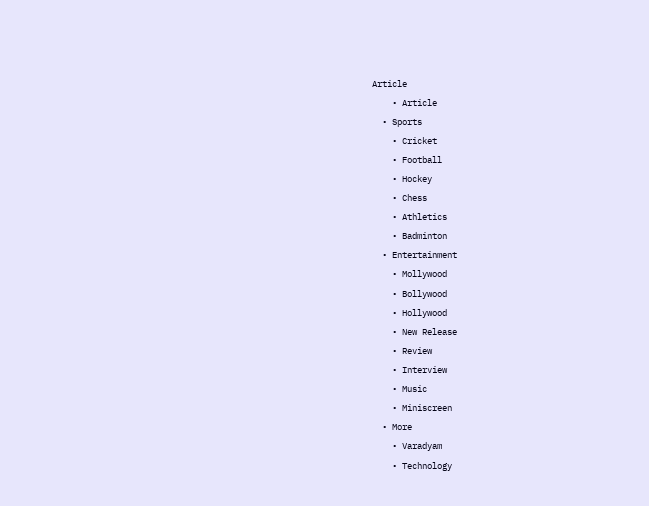Article
    • Article
  • Sports
    • Cricket
    • Football
    • Hockey
    • Chess
    • Athletics
    • Badminton
  • Entertainment
    • Mollywood
    • Bollywood
    • Hollywood
    • New Release
    • Review
    • Interview
    • Music
    • Miniscreen
  • More
    • Varadyam
    • Technology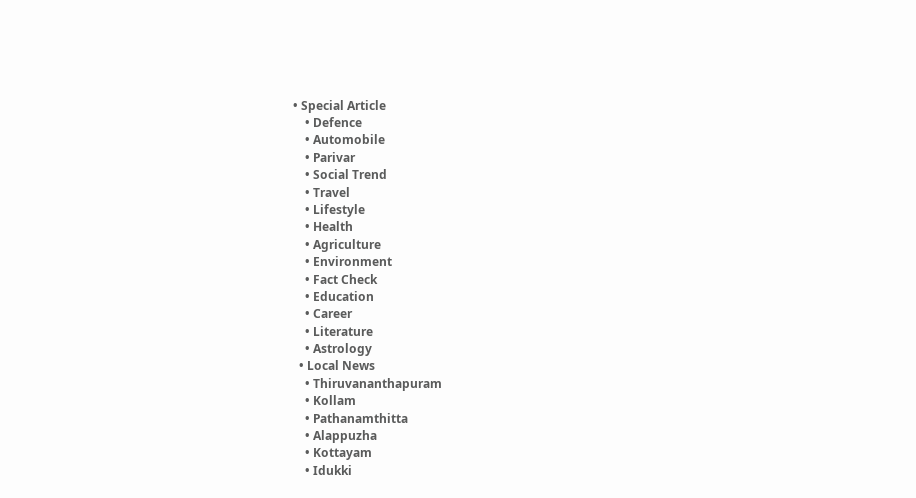• Special Article
    • Defence
    • Automobile
    • Parivar
    • Social Trend
    • Travel
    • Lifestyle
    • Health
    • Agriculture
    • Environment
    • Fact Check
    • Education
    • Career
    • Literature
    • Astrology
  • Local News
    • Thiruvananthapuram
    • Kollam
    • Pathanamthitta
    • Alappuzha
    • Kottayam
    • Idukki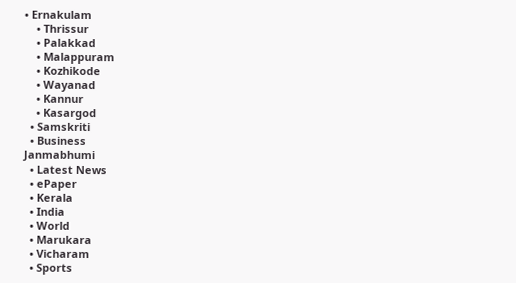• Ernakulam
    • Thrissur
    • Palakkad
    • Malappuram
    • Kozhikode
    • Wayanad
    • Kannur
    • Kasargod
  • Samskriti
  • Business
Janmabhumi
  • Latest News
  • ePaper
  • Kerala
  • India
  • World
  • Marukara
  • Vicharam
  • Sports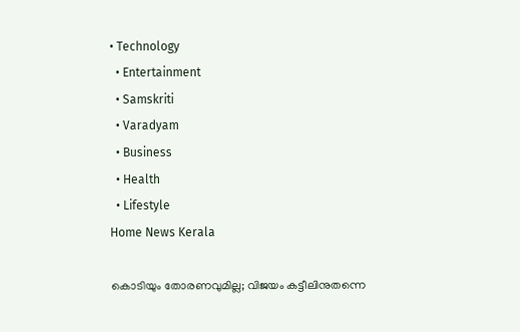• Technology
  • Entertainment
  • Samskriti
  • Varadyam
  • Business
  • Health
  • Lifestyle
Home News Kerala

കൊടിയും തോരണവുമില്ല; വിജയം കട്ടീലിനുതന്നെ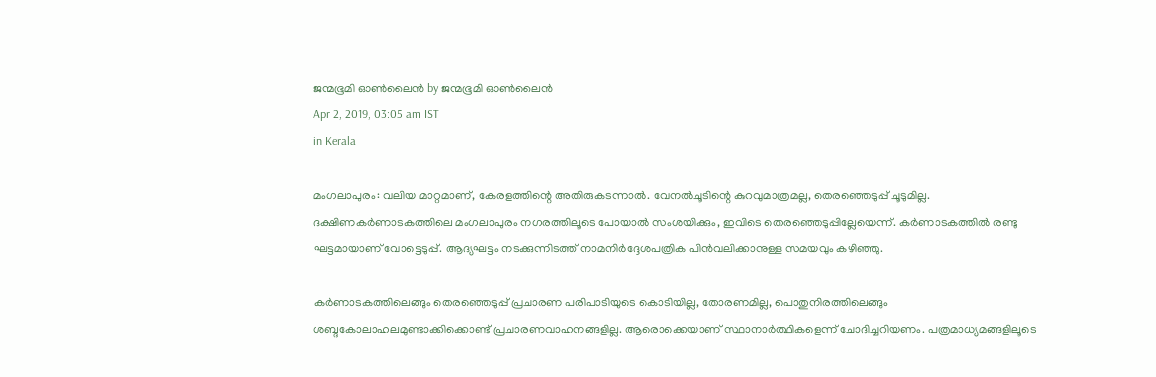ജന്മഭൂമി ഓണ്‍ലൈന്‍ by ജന്മഭൂമി ഓണ്‍ലൈന്‍
Apr 2, 2019, 03:05 am IST
in Kerala

മംഗലാപുരം: വലിയ മാറ്റമാണ്, കേരളത്തിന്റെ അതിരുകടന്നാല്‍. വേനല്‍ചൂടിന്റെ കുറവുമാത്രമല്ല, തെരഞ്ഞെടുപ്പ് ചൂടുമില്ല. ദക്ഷിണകര്‍ണാടകത്തിലെ മംഗലാപുരം നഗരത്തിലൂടെ പോയാല്‍ സംശയിക്കും, ഇവിടെ തെരഞ്ഞെടുപ്പില്ലേയെന്ന്. കര്‍ണാടകത്തില്‍ രണ്ടു ഘട്ടമായാണ് വോട്ടെടുപ്പ്. ആദ്യഘട്ടം നടക്കുന്നിടത്ത് നാമനിര്‍ദ്ദേശപത്രിക പിന്‍വലിക്കാനുള്ള സമയവും കഴിഞ്ഞു.

കര്‍ണാടകത്തിലെങ്ങും തെരഞ്ഞെടുപ്പ് പ്രചാരണ പരിപാടിയുടെ കൊടിയില്ല, തോരണമില്ല, പൊതുനിരത്തിലെങ്ങും ശബ്ദകോലാഹലമുണ്ടാക്കിക്കൊണ്ട് പ്രചാരണവാഹനങ്ങളില്ല. ആരൊക്കെയാണ് സ്ഥാനാര്‍ത്ഥികളെന്ന് ചോദിച്ചറിയണം. പത്രമാധ്യമങ്ങളിലൂടെ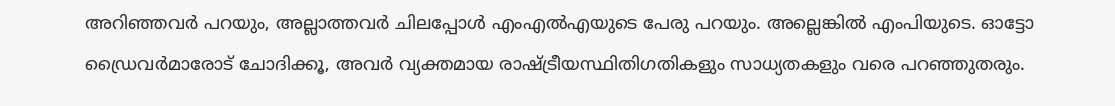അറിഞ്ഞവര്‍ പറയും, അല്ലാത്തവര്‍ ചിലപ്പോള്‍ എംഎല്‍എയുടെ പേരു പറയും. അല്ലെങ്കില്‍ എംപിയുടെ. ഓട്ടോ ഡ്രൈവര്‍മാരോട് ചോദിക്കൂ, അവര്‍ വ്യക്തമായ രാഷ്‌ട്രീയസ്ഥിതിഗതികളും സാധ്യതകളും വരെ പറഞ്ഞുതരും.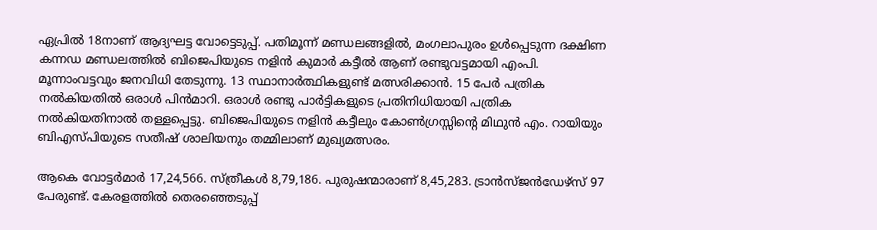ഏപ്രില്‍ 18നാണ് ആദ്യഘട്ട വോട്ടെടുപ്പ്. പതിമൂന്ന് മണ്ഡലങ്ങളില്‍, മംഗലാപുരം ഉള്‍പ്പെടുന്ന ദക്ഷിണ കന്നഡ മണ്ഡലത്തില്‍ ബിജെപിയുടെ നളിന്‍ കുമാര്‍ കട്ടീല്‍ ആണ് രണ്ടുവട്ടമായി എംപി. മൂന്നാംവട്ടവും ജനവിധി തേടുന്നു. 13 സ്ഥാനാര്‍ത്ഥികളുണ്ട് മത്സരിക്കാന്‍. 15 പേര്‍ പത്രിക നല്‍കിയതില്‍ ഒരാള്‍ പിന്‍മാറി. ഒരാള്‍ രണ്ടു പാര്‍ട്ടികളുടെ പ്രതിനിധിയായി പത്രിക നല്‍കിയതിനാല്‍ തള്ളപ്പെട്ടു. ബിജെപിയുടെ നളിന്‍ കട്ടീലും കോണ്‍ഗ്രസ്സിന്റെ മിഥുന്‍ എം. റായിയും ബിഎസ്പിയുടെ സതീഷ് ശാലിയനും തമ്മിലാണ് മുഖ്യമത്സരം.

ആകെ വോട്ടര്‍മാര്‍ 17,24,566. സ്ത്രീകള്‍ 8,79,186. പുരുഷന്മാരാണ് 8,45,283. ട്രാന്‍സ്ജന്‍ഡേഴ്‌സ് 97 പേരുണ്ട്. കേരളത്തില്‍ തെരഞ്ഞെടുപ്പ്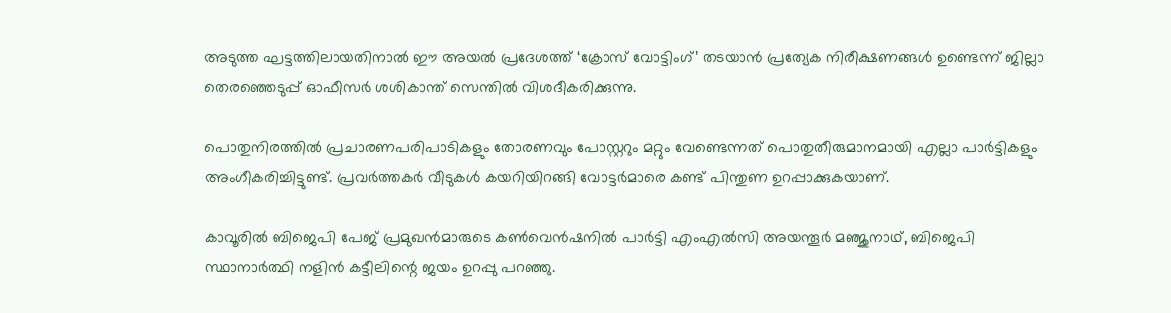അടുത്ത ഘട്ടത്തിലായതിനാല്‍ ഈ അയല്‍ പ്രദേശത്ത് ‘ക്രോസ് വോട്ടിംഗ്’ തടയാന്‍ പ്രത്യേക നിരീക്ഷണങ്ങള്‍ ഉണ്ടെന്ന് ജില്ലാ തെരഞ്ഞെടുപ്പ് ഓഫീസര്‍ ശശികാന്ത് സെന്തില്‍ വിശദീകരിക്കുന്നു.

പൊതുനിരത്തില്‍ പ്രചാരണപരിപാടികളും തോരണവും പോസ്റ്ററും മറ്റും വേണ്ടെന്നത് പൊതുതീരുമാനമായി എല്ലാ പാര്‍ട്ടികളും അംഗീകരിച്ചിട്ടുണ്ട്. പ്രവര്‍ത്തകര്‍ വീടുകള്‍ കയറിയിറങ്ങി വോട്ടര്‍മാരെ കണ്ട് പിന്തുണ ഉറപ്പാക്കുകയാണ്.

കാവൂരില്‍ ബിജെപി പേജ് പ്രമുഖന്‍മാരുടെ കണ്‍വെന്‍ഷനില്‍ പാര്‍ട്ടി എംഎല്‍സി അയന്തൂര്‍ മഞ്ജുനാഥ്, ബിജെപി സ്ഥാനാര്‍ത്ഥി നളിന്‍ കട്ടീലിന്റെ ജയം ഉറപ്പു പറഞ്ഞു.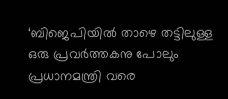‘ബിജെപിയില്‍ താഴെ തട്ടിലുള്ള ഒരു പ്രവര്‍ത്തകനു പോലും പ്രധാനമന്ത്രി വരെ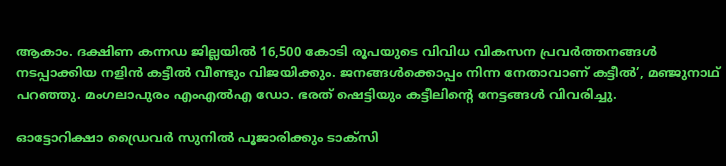ആകാം. ദക്ഷിണ കന്നഡ ജില്ലയില്‍ 16,500 കോടി രൂപയുടെ വിവിധ വികസന പ്രവര്‍ത്തനങ്ങള്‍ നടപ്പാക്കിയ നളിന്‍ കട്ടീല്‍ വീണ്ടും വിജയിക്കും. ജനങ്ങള്‍ക്കൊപ്പം നിന്ന നേതാവാണ് കട്ടീല്‍’, മഞ്ജുനാഥ് പറഞ്ഞു. മംഗലാപുരം എംഎല്‍എ ഡോ. ഭരത് ഷെട്ടിയും കട്ടീലിന്റെ നേട്ടങ്ങള്‍ വിവരിച്ചു.

ഓട്ടോറിക്ഷാ ഡ്രൈവര്‍ സുനില്‍ പൂജാരിക്കും ടാക്‌സി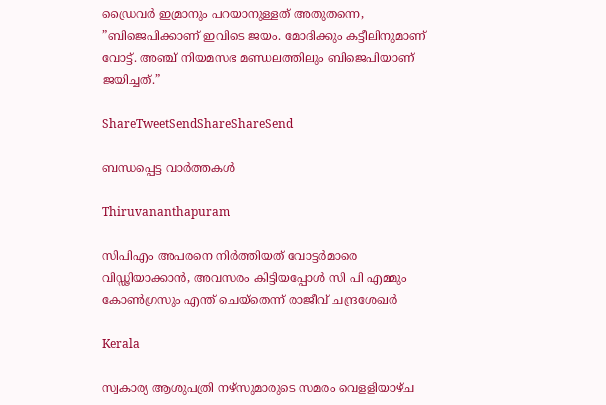ഡ്രൈവര്‍ ഇമ്രാനും പറയാനുള്ളത് അതുതന്നെ, ”ബിജെപിക്കാണ് ഇവിടെ ജയം. മോദിക്കും കട്ടീലിനുമാണ് വോട്ട്. അഞ്ച് നിയമസഭ മണ്ഡലത്തിലും ബിജെപിയാണ് ജയിച്ചത്.”

ShareTweetSendShareShareSend

ബന്ധപ്പെട്ട വാര്‍ത്തകള്‍

Thiruvananthapuram

സിപിഎം അപരനെ നിര്‍ത്തിയത് വോട്ടര്‍മാരെ വിഡ്ഢിയാക്കാന്‍, അവസരം കിട്ടിയപ്പോള്‍ സി പി എമ്മും കോണ്‍ഗ്രസും എന്ത് ചെയ്‌തെന്ന് രാജീവ് ചന്ദ്രശേഖര്‍

Kerala

സ്വകാര്യ ആശുപത്രി നഴ്‌സുമാരുടെ സമരം വെളളിയാഴ്ച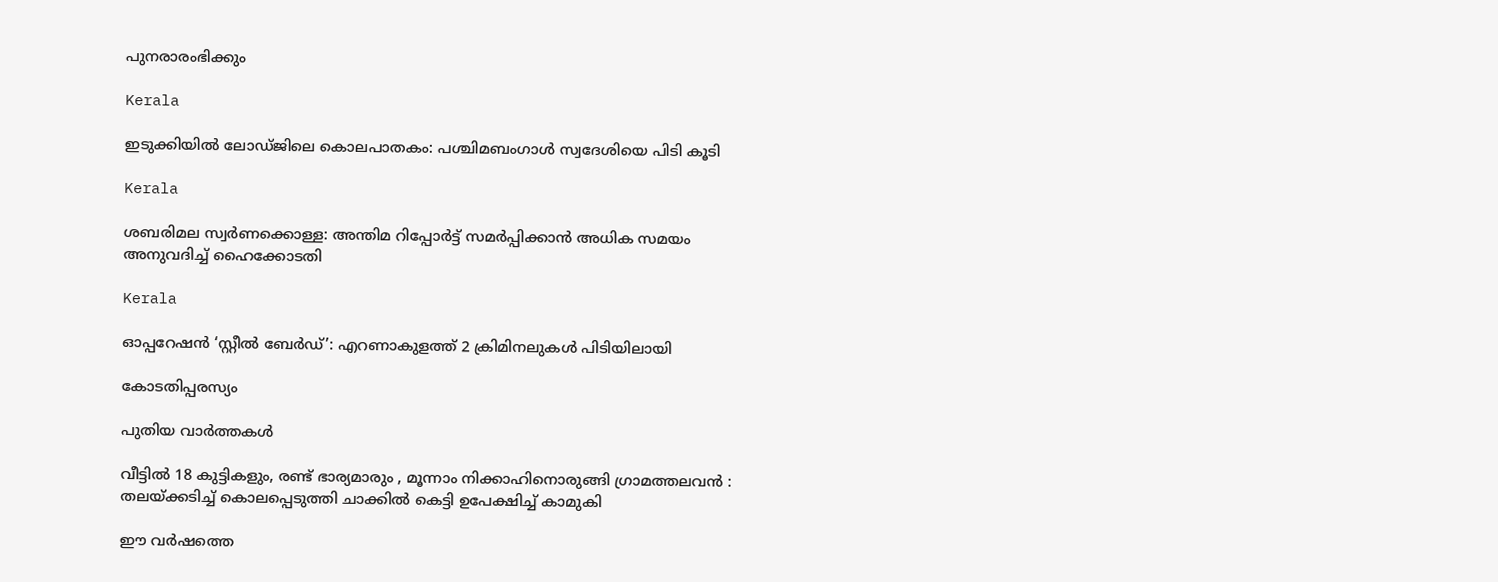പുനരാരംഭിക്കും

Kerala

ഇടുക്കിയില്‍ ലോഡ്ജിലെ കൊലപാതകം: പശ്ചിമബംഗാള്‍ സ്വദേശിയെ പിടി കൂടി

Kerala

ശബരിമല സ്വര്‍ണക്കൊള്ള: അന്തിമ റിപ്പോര്‍ട്ട് സമര്‍പ്പിക്കാന്‍ അധിക സമയം അനുവദിച്ച് ഹൈക്കോടതി

Kerala

ഓപ്പറേഷന്‍ ‘സ്റ്റീല്‍ ബേര്‍ഡ്’: എറണാകുളത്ത് 2 ക്രിമിനലുകള്‍ പിടിയിലായി

കോടതിപ്പരസ്യം

പുതിയ വാര്‍ത്തകള്‍

വീട്ടിൽ 18 കുട്ടികളും, രണ്ട് ഭാര്യമാരും , മൂന്നാം നിക്കാഹിനൊരുങ്ങി ഗ്രാമത്തലവൻ : തലയ്‌ക്കടിച്ച് കൊലപ്പെടുത്തി ചാക്കിൽ കെട്ടി ഉപേക്ഷിച്ച് കാമുകി

ഈ വര്‍ഷത്തെ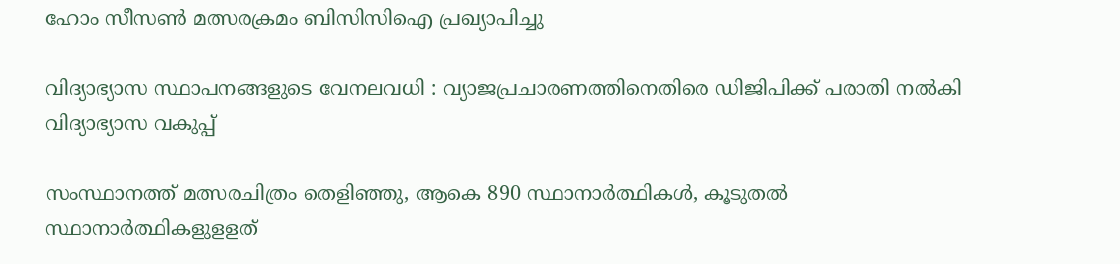ഹോം സീസണ്‍ മത്സരക്രമം ബിസിസിഐ പ്രഖ്യാപിച്ചു

വിദ്യാഭ്യാസ സ്ഥാപനങ്ങളുടെ വേനലവധി : വ്യാജപ്രചാരണത്തിനെതിരെ ഡിജിപിക്ക് പരാതി നല്‍കി വിദ്യാഭ്യാസ വകുപ്പ്

സംസ്ഥാനത്ത് മത്സരചിത്രം തെളിഞ്ഞു, ആകെ 890 സ്ഥാനാര്‍ത്ഥികള്‍, കൂടുതല്‍ സ്ഥാനാര്‍ത്ഥികളുളളത്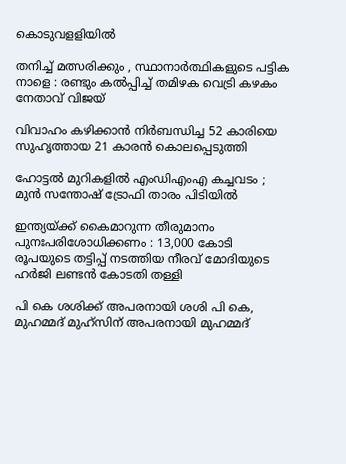കൊടുവളളിയില്‍

തനിച്ച് മത്സരിക്കും , സ്ഥാനാർത്ഥികളുടെ പട്ടിക നാളെ : രണ്ടും കൽപ്പിച്ച് തമിഴക വെട്രി കഴകം നേതാവ് വിജയ്

വിവാഹം കഴിക്കാൻ നിർബന്ധിച്ച 52 കാരിയെ സുഹൃത്തായ 21 കാരൻ കൊലപ്പെടുത്തി

ഹോട്ടൽ മുറികളിൽ എംഡിഎംഎ കച്ചവടം ; മുൻ സന്തോഷ് ട്രോഫി താരം പിടിയിൽ

ഇന്ത്യയ്‌ക്ക് കൈമാറുന്ന തീരുമാനം പുനഃപരിശോധിക്കണം : 13,000 കോടി രൂപയുടെ തട്ടിപ്പ് നടത്തിയ നീരവ് മോദിയുടെ ഹർജി ലണ്ടൻ കോടതി തള്ളി

പി കെ ശശിക്ക് അപരനായി ശശി പി കെ, മുഹമ്മദ് മുഹ്സിന് അപരനായി മുഹമ്മദ്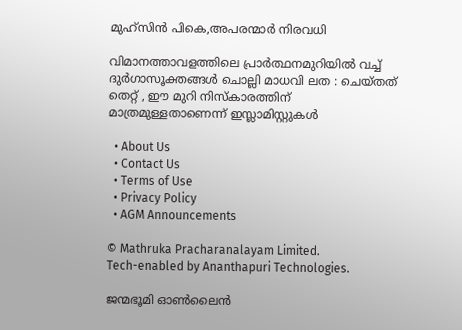മുഹ്‌സിന്‍ പികെ,അപരന്മാര്‍ നിരവധി

വിമാനത്താവളത്തിലെ പ്രാർത്ഥനമുറിയിൽ വച്ച് ദുർഗാസൂക്തങ്ങൾ ചൊല്ലി മാധവി ലത : ചെയ്തത് തെറ്റ് , ഈ മുറി നിസ്കാരത്തിന് മാത്രമുള്ളതാണെന്ന് ഇസ്ലാമിസ്റ്റുകൾ

  • About Us
  • Contact Us
  • Terms of Use
  • Privacy Policy
  • AGM Announcements

© Mathruka Pracharanalayam Limited.
Tech-enabled by Ananthapuri Technologies.

ജന്മഭൂമി ഓണ്‍ലൈന്‍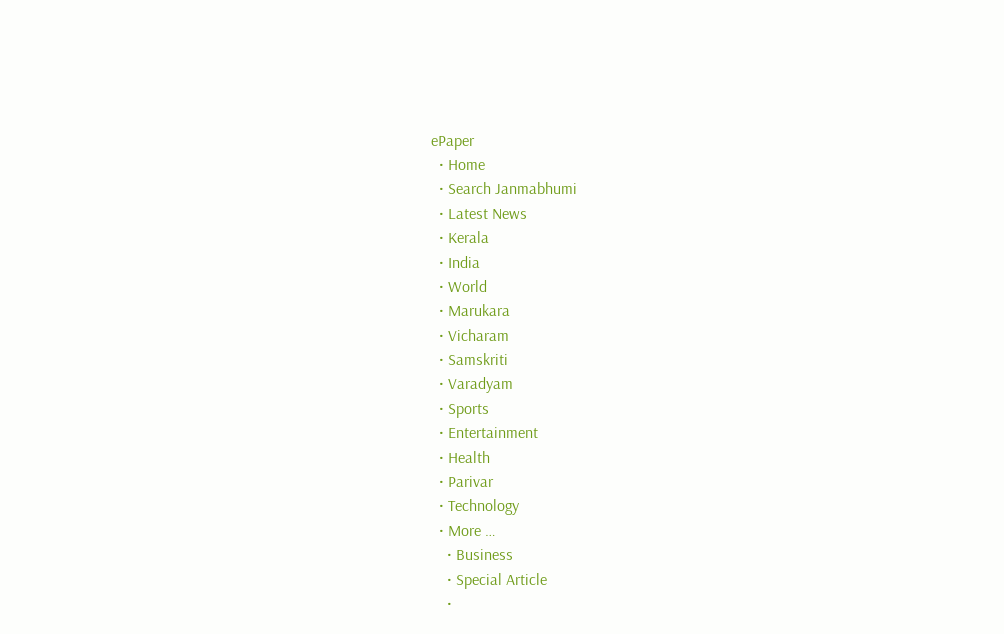ePaper
  • Home
  • Search Janmabhumi
  • Latest News
  • Kerala
  • India
  • World
  • Marukara
  • Vicharam
  • Samskriti
  • Varadyam
  • Sports
  • Entertainment
  • Health
  • Parivar
  • Technology
  • More …
    • Business
    • Special Article
    •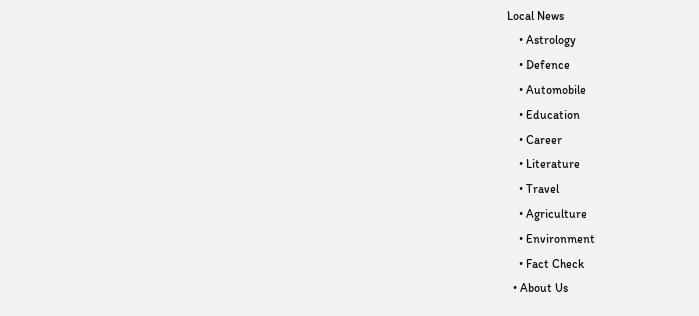Local News
    • Astrology
    • Defence
    • Automobile
    • Education
    • Career
    • Literature
    • Travel
    • Agriculture
    • Environment
    • Fact Check
  • About Us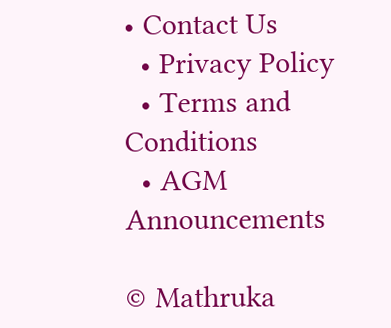• Contact Us
  • Privacy Policy
  • Terms and Conditions
  • AGM Announcements

© Mathruka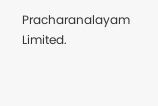Pracharanalayam Limited.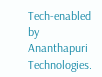Tech-enabled by Ananthapuri Technologies.